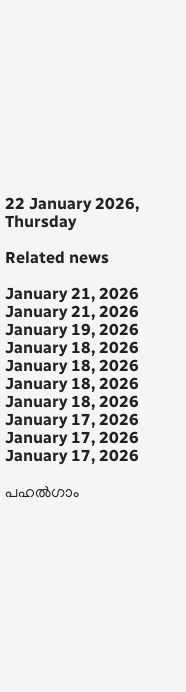22 January 2026, Thursday

Related news

January 21, 2026
January 21, 2026
January 19, 2026
January 18, 2026
January 18, 2026
January 18, 2026
January 18, 2026
January 17, 2026
January 17, 2026
January 17, 2026

പഹൽഗാം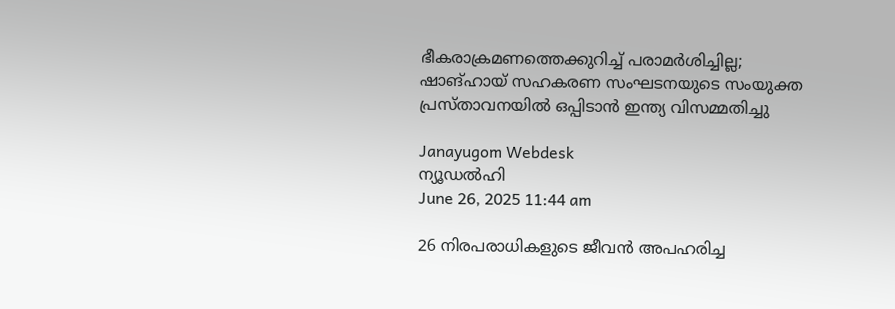ഭീകരാക്രമണത്തെക്കുറിച്ച് പരാമർശിച്ചില്ല; ഷാങ്ഹായ് സഹകരണ സംഘടനയുടെ സംയുക്ത പ്രസ്താവനയിൽ ഒപ്പിടാൻ ഇന്ത്യ വിസമ്മതിച്ചു

Janayugom Webdesk
ന്യൂഡൽഹി
June 26, 2025 11:44 am

26 നിരപരാധികളുടെ ജീവൻ അപഹരിച്ച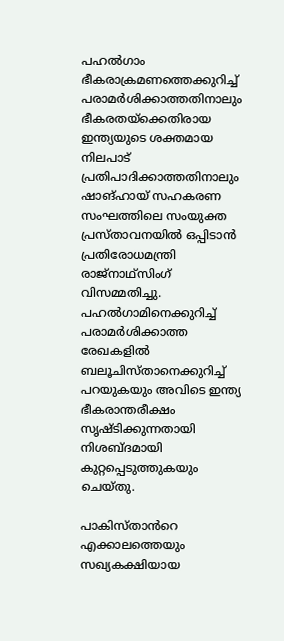പഹൽഗാം ഭീകരാക്രമണത്തെക്കുറിച്ച് പരാമർശിക്കാത്തതിനാലും ഭീകരതയ്ക്കെതിരായ ഇന്ത്യയുടെ ശക്തമായ നിലപാട് പ്രതിപാദിക്കാത്തതിനാലും ഷാങ്ഹായ് സഹകരണ സംഘത്തിലെ സംയുക്ത പ്രസ്താവനയിൽ ഒപ്പിടാൻ പ്രതിരോധമന്ത്രി രാജ്നാഥ്സിംഗ് വിസമ്മതിച്ചു. പഹൽഗാമിനെക്കുറിച്ച് പരാമർശിക്കാത്ത രേഖകളിൽ ബലൂചിസ്താനെക്കുറിച്ച് പറയുകയും അവിടെ ഇന്ത്യ ഭീകരാന്തരീക്ഷം സൃഷ്ടിക്കുന്നതായി നിശബ്ദമായി കുറ്റപ്പെടുത്തുകയും ചെയ്തു.

പാകിസ്താൻറെ എക്കാലത്തെയും സഖ്യകക്ഷിയായ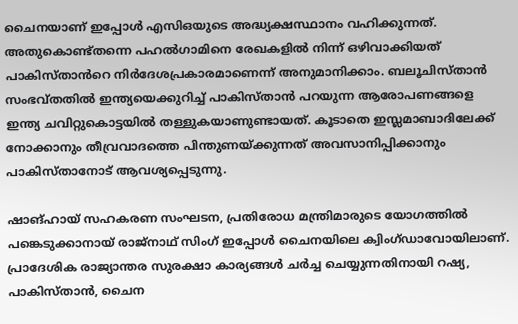ചൈനയാണ് ഇപ്പോൾ എസിഒയുടെ അദ്ധ്യക്ഷസ്ഥാനം വഹിക്കുന്നത്. അതുകൊണ്ട്തന്നെ പഹൽഗാമിനെ രേഖകളിൽ നിന്ന് ഒഴിവാക്കിയത് പാകിസ്താൻറെ നിർദേശപ്രകാരമാണെന്ന് അനുമാനിക്കാം. ബലൂചിസ്താൻ സംഭവ്തതിൽ ഇന്ത്യയെക്കുറിച്ച് പാകിസ്താൻ പറയുന്ന ആരോപണങ്ങളെ ഇന്ത്യ ചവിറ്റുകൊട്ടയിൽ തള്ളുകയാണുണ്ടായത്. കൂടാതെ ഇസ്ലമാബാദിലേക്ക് നോക്കാനും തീവ്രവാദത്തെ പിന്തുണയ്ക്കുന്നത് അവസാനിപ്പിക്കാനും പാകിസ്താനോട് ആവശ്യപ്പെടുന്നു.

ഷാങ്ഹായ് സഹകരണ സംഘടന, പ്രതിരോധ മന്ത്രിമാരുടെ യോഗത്തിൽ പങ്കെടുക്കാനായ് രാജ്നാഥ് സിംഗ് ഇപ്പോൾ ചൈനയിലെ ക്വിംഗ്ഡാവോയിലാണ്. പ്രാദേശിക രാജ്യാന്തര സുരക്ഷാ കാര്യങ്ങൾ ചർച്ച ചെയ്യുന്നതിനായി റഷ്യ, പാകിസ്താൻ, ചൈന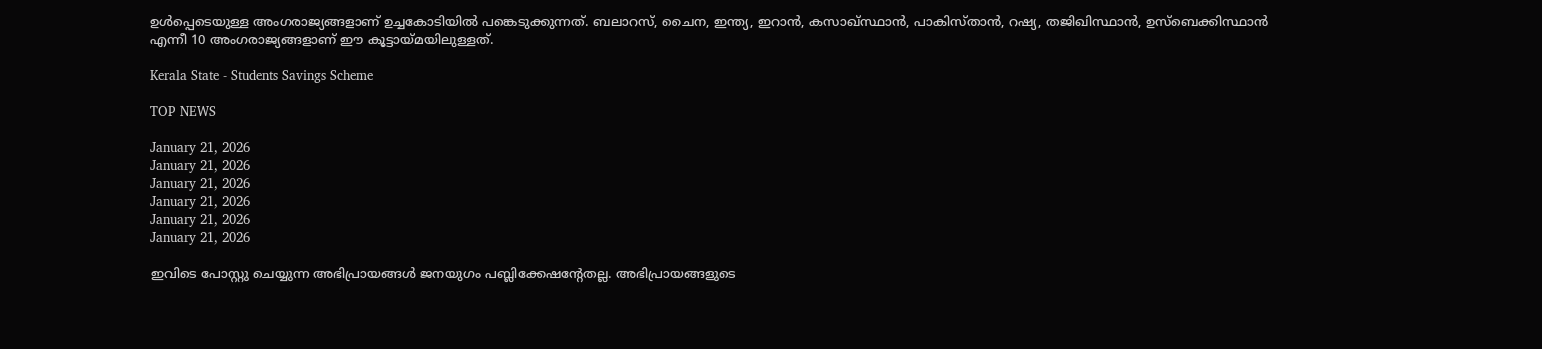ഉൾപ്പെടെയുള്ള അംഗരാജ്യങ്ങളാണ് ഉച്ചകോടിയിൽ പങ്കെടുക്കുന്നത്. ബലാറസ്, ചൈന, ഇന്ത്യ, ഇറാൻ, കസാഖ്സ്ഥാൻ, പാകിസ്താൻ, റഷ്യ, തജിഖിസ്ഥാൻ, ഉസ്ബെക്കിസ്ഥാൻ എന്നീ 10 അംഗരാജ്യങ്ങളാണ് ഈ കൂട്ടായ്മയിലുള്ളത്.

Kerala State - Students Savings Scheme

TOP NEWS

January 21, 2026
January 21, 2026
January 21, 2026
January 21, 2026
January 21, 2026
January 21, 2026

ഇവിടെ പോസ്റ്റു ചെയ്യുന്ന അഭിപ്രായങ്ങള്‍ ജനയുഗം പബ്ലിക്കേഷന്റേതല്ല. അഭിപ്രായങ്ങളുടെ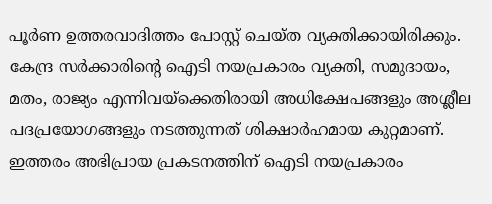പൂര്‍ണ ഉത്തരവാദിത്തം പോസ്റ്റ് ചെയ്ത വ്യക്തിക്കായിരിക്കും. കേന്ദ്ര സര്‍ക്കാരിന്റെ ഐടി നയപ്രകാരം വ്യക്തി, സമുദായം, മതം, രാജ്യം എന്നിവയ്‌ക്കെതിരായി അധിക്ഷേപങ്ങളും അശ്ലീല പദപ്രയോഗങ്ങളും നടത്തുന്നത് ശിക്ഷാര്‍ഹമായ കുറ്റമാണ്. ഇത്തരം അഭിപ്രായ പ്രകടനത്തിന് ഐടി നയപ്രകാരം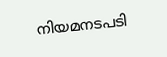നിയമനടപടി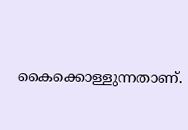കൈക്കൊള്ളുന്നതാണ്.